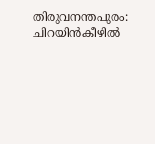തിരുവനന്തപുരം: ചിറയിൻകീഴിൽ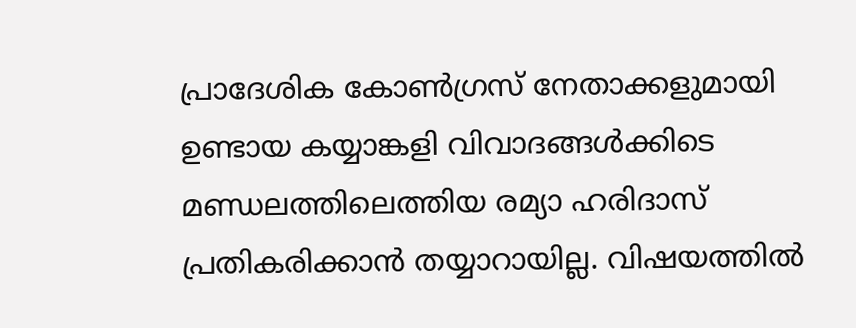പ്രാദേശിക കോൺഗ്രസ് നേതാക്കളുമായി ഉണ്ടായ കയ്യാങ്കളി വിവാദങ്ങൾക്കിടെ മണ്ഡലത്തിലെത്തിയ രമ്യാ ഹരിദാസ് പ്രതികരിക്കാൻ തയ്യാറായില്ല. വിഷയത്തിൽ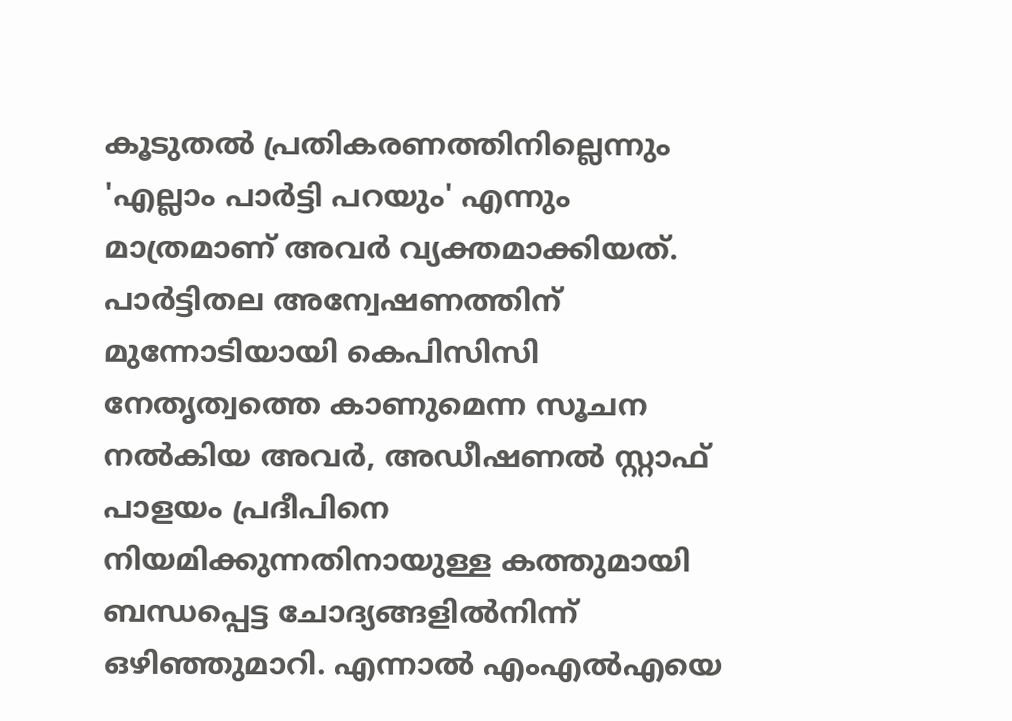കൂടുതൽ പ്രതികരണത്തിനില്ലെന്നും 'എല്ലാം പാർട്ടി പറയും' എന്നും മാത്രമാണ് അവർ വ്യക്തമാക്കിയത്. പാർട്ടിതല അന്വേഷണത്തിന് മുന്നോടിയായി കെപിസിസി നേതൃത്വത്തെ കാണുമെന്ന സൂചന നൽകിയ അവർ, അഡീഷണൽ സ്റ്റാഫ് പാളയം പ്രദീപിനെ നിയമിക്കുന്നതിനായുള്ള കത്തുമായി ബന്ധപ്പെട്ട ചോദ്യങ്ങളിൽനിന്ന് ഒഴിഞ്ഞുമാറി. എന്നാൽ എംഎൽഎയെ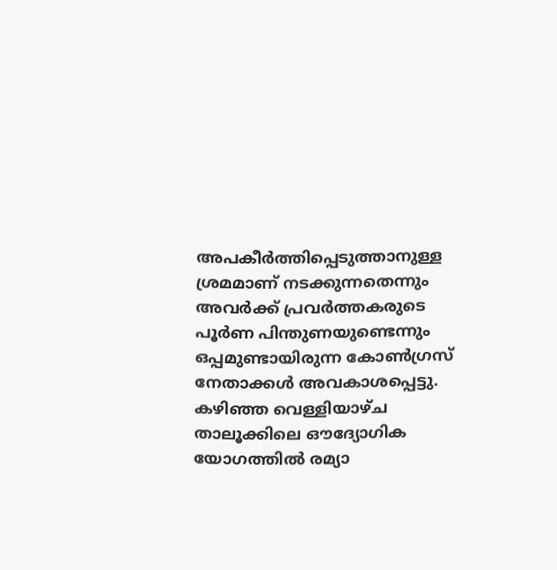അപകീർത്തിപ്പെടുത്താനുള്ള ശ്രമമാണ് നടക്കുന്നതെന്നും അവർക്ക് പ്രവർത്തകരുടെ പൂർണ പിന്തുണയുണ്ടെന്നും ഒപ്പമുണ്ടായിരുന്ന കോൺഗ്രസ് നേതാക്കൾ അവകാശപ്പെട്ടു.
കഴിഞ്ഞ വെള്ളിയാഴ്ച താലൂക്കിലെ ഔദ്യോഗിക യോഗത്തിൽ രമ്യാ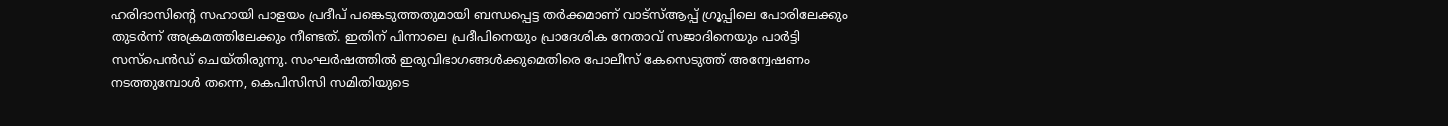ഹരിദാസിന്റെ സഹായി പാളയം പ്രദീപ് പങ്കെടുത്തതുമായി ബന്ധപ്പെട്ട തർക്കമാണ് വാട്സ്ആപ്പ് ഗ്രൂപ്പിലെ പോരിലേക്കും തുടർന്ന് അക്രമത്തിലേക്കും നീണ്ടത്. ഇതിന് പിന്നാലെ പ്രദീപിനെയും പ്രാദേശിക നേതാവ് സജാദിനെയും പാർട്ടി സസ്പെൻഡ് ചെയ്തിരുന്നു. സംഘർഷത്തിൽ ഇരുവിഭാഗങ്ങൾക്കുമെതിരെ പോലീസ് കേസെടുത്ത് അന്വേഷണം നടത്തുമ്പോൾ തന്നെ, കെപിസിസി സമിതിയുടെ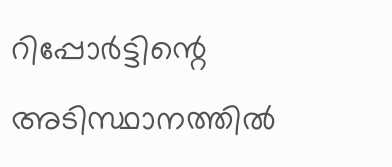റിപ്പോർട്ടിന്റെ അടിസ്ഥാനത്തിൽ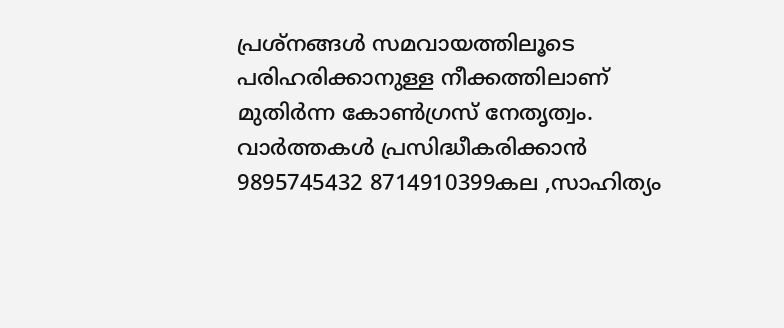പ്രശ്നങ്ങൾ സമവായത്തിലൂടെ പരിഹരിക്കാനുള്ള നീക്കത്തിലാണ് മുതിർന്ന കോൺഗ്രസ് നേതൃത്വം.
വാർത്തകൾ പ്രസിദ്ധീകരിക്കാൻ
9895745432 8714910399കല ,സാഹിത്യം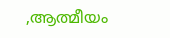,ആത്മീയം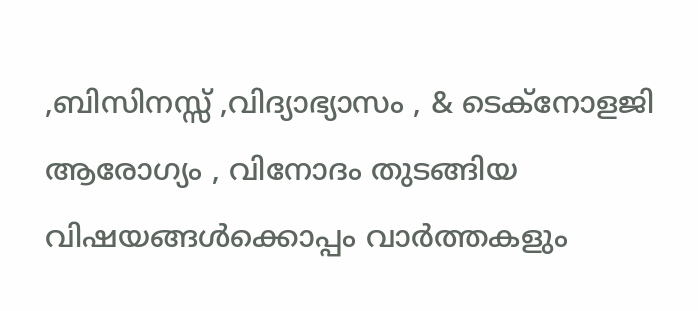,ബിസിനസ്സ് ,വിദ്യാഭ്യാസം , & ടെക്നോളജി ആരോഗ്യം , വിനോദം തുടങ്ങിയ വിഷയങ്ങൾക്കൊപ്പം വാർത്തകളും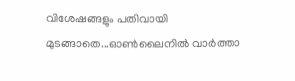വിശേഷങ്ങളും പതിവായി മുടങ്ങാതെ...ഓൺലൈനിൽ വാർത്താ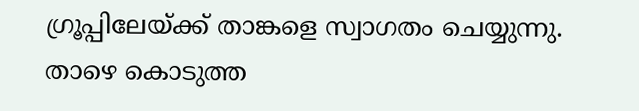ഗ്രൂപ്പിലേയ്ക്ക് താങ്കളെ സ്വാഗതം ചെയ്യുന്നു. താഴെ കൊടുത്ത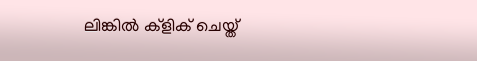ലിങ്കിൽ ക്ളിക് ചെയ്ത്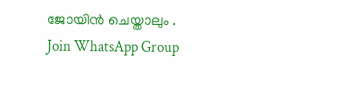ജോയിൻ ചെയ്താലും .
Join WhatsApp Group